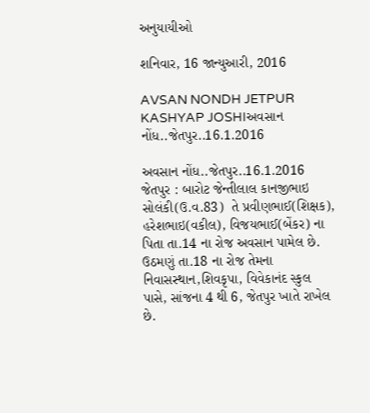અનુયાયીઓ

શનિવાર, 16 જાન્યુઆરી, 2016

AVSAN NONDH JETPUR KASHYAP JOSHIઅવસાન નોંધ..જેતપુર..16.1.2016

અવસાન નોંધ..જેતપુર..16.1.2016
જેતપુર : બારોટ જેન્તીલાલ કાનજીભાઇ સોલંકી(ઉ.વ.83)  તે પ્રવીણભાઈ(શિક્ષક), હરેશભાઇ(વકીલ), વિજયભાઈ(બેંકર) ના પિતા તા.14 ના રોજ અવસાન પામેલ છે. ઉઠમણું તા.18 ના રોજ તેમના નિવાસસ્થાન,શિવકૃપા, વિવેકાનંદ સ્કુલ પાસે, સાંજના 4 થી 6, જેતપુર ખાતે રાખેલ છે.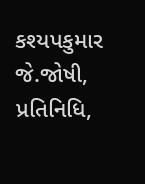કશ્યપકુમાર જે.જોષી, પ્રતિનિધિ,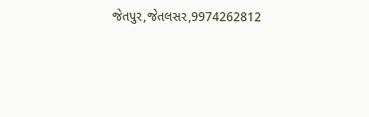જેતપુર,જેતલસર,9974262812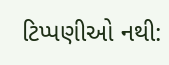ટિપ્પણીઓ નથી: